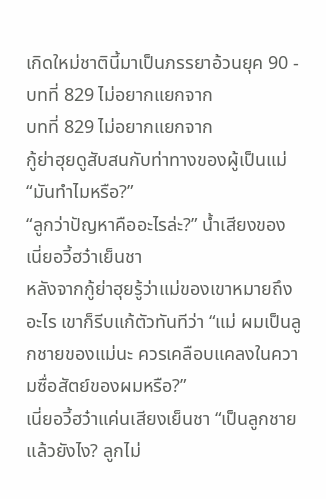เกิดใหม่ชาตินี้มาเป็นภรรยาอ้วนยุค 90 - บทที่ 829 ไม่อยากแยกจาก
บทที่ 829 ไม่อยากแยกจาก
กู้ย่าฮุยดูสับสนกับท่าทางของผู้เป็นแม่ “มันทำไมหรือ?”
“ลูกว่าปัญหาคืออะไรล่ะ?” น้ำเสียงของเนี่ยอวี้ฮว๋าเย็นชา
หลังจากกู้ย่าฮุยรู้ว่าแม่ของเขาหมายถึงอะไร เขาก็รีบแก้ตัวทันทีว่า “แม่ ผมเป็นลูกชายของแม่นะ ควรเคลือบแคลงในความซื่อสัตย์ของผมหรือ?”
เนี่ยอวี้ฮว๋าแค่นเสียงเย็นชา “เป็นลูกชายแล้วยังไง? ลูกไม่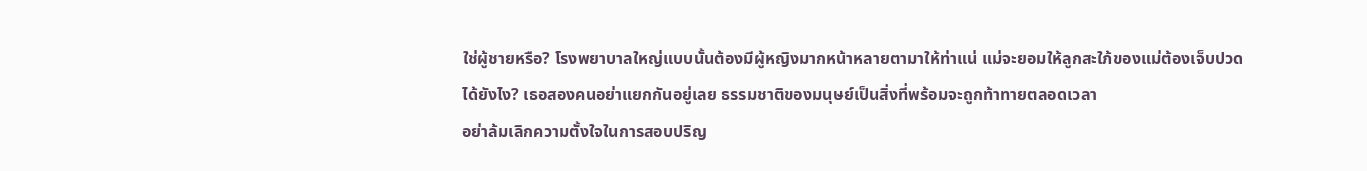ใช่ผู้ชายหรือ? โรงพยาบาลใหญ่แบบนั้นต้องมีผู้หญิงมากหน้าหลายตามาให้ท่าแน่ แม่จะยอมให้ลูกสะใภ้ของแม่ต้องเจ็บปวดได้ยังไง? เธอสองคนอย่าแยกกันอยู่เลย ธรรมชาติของมนุษย์เป็นสิ่งที่พร้อมจะถูกท้าทายตลอดเวลา
อย่าล้มเลิกความตั้งใจในการสอบปริญ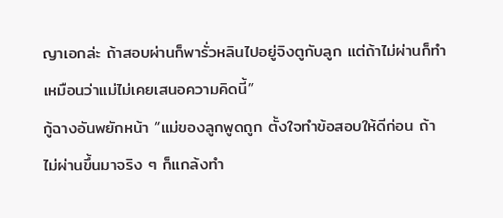ญาเอกล่ะ ถ้าสอบผ่านก็พารั่วหลินไปอยู่จิงตูกับลูก แต่ถ้าไม่ผ่านก็ทำเหมือนว่าแม่ไม่เคยเสนอความคิดนี้”
กู้ฉางอันพยักหน้า “แม่ของลูกพูดถูก ตั้งใจทำข้อสอบให้ดีก่อน ถ้าไม่ผ่านขึ้นมาจริง ๆ ก็แกล้งทำ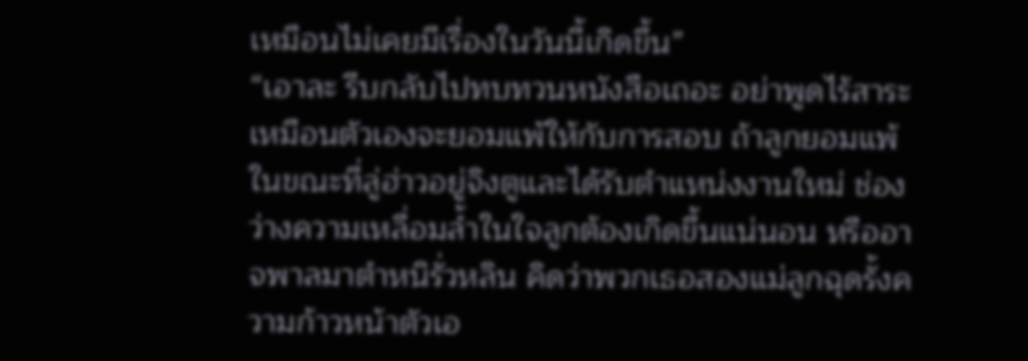เหมือนไม่เคยมีเรื่องในวันนี้เกิดขึ้น”
“เอาละ รีบกลับไปทบทวนหนังสือเถอะ อย่าพูดไร้สาระเหมือนตัวเองจะยอมแพ้ให้กับการสอบ ถ้าลูกยอมแพ้ ในขณะที่ลู่ฮ่าวอยู่จิงตูและได้รับตำแหน่งงานใหม่ ช่องว่างความเหลื่อมล้ำในใจลูกต้องเกิดขึ้นแน่นอน หรืออาจพาลมาตำหนิรั่วหลิน คิดว่าพวกเธอสองแม่ลูกฉุดรั้งความก้าวหน้าตัวเอ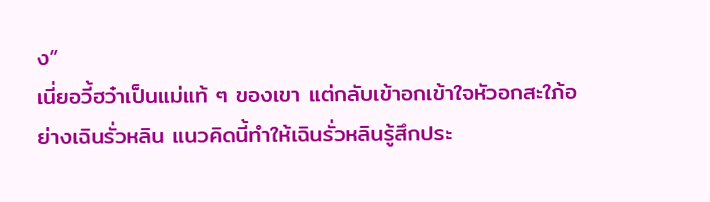ง”
เนี่ยอวี้ฮว๋าเป็นแม่แท้ ๆ ของเขา แต่กลับเข้าอกเข้าใจหัวอกสะใภ้อย่างเฉินรั่วหลิน แนวคิดนี้ทำให้เฉินรั่วหลินรู้สึกประ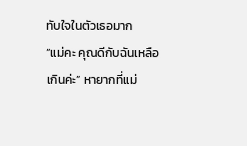ทับใจในตัวเธอมาก
“แม่คะ คุณดีกับฉันเหลือเกินค่ะ” หายากที่แม่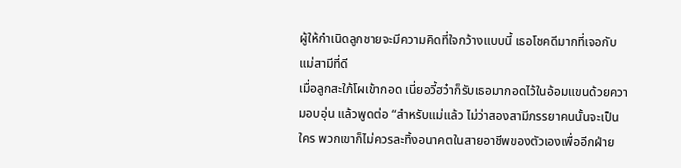ผู้ให้กำเนิดลูกชายจะมีความคิดที่ใจกว้างแบบนี้ เธอโชคดีมากที่เจอกับแม่สามีที่ดี
เมื่อลูกสะใภ้โผเข้ากอด เนี่ยอวี้ฮว๋าก็รับเธอมากอดไว้ในอ้อมแขนด้วยความอบอุ่น แล้วพูดต่อ “สำหรับแม่แล้ว ไม่ว่าสองสามีภรรยาคนนั้นจะเป็นใคร พวกเขาก็ไม่ควรละทิ้งอนาคตในสายอาชีพของตัวเองเพื่ออีกฝ่าย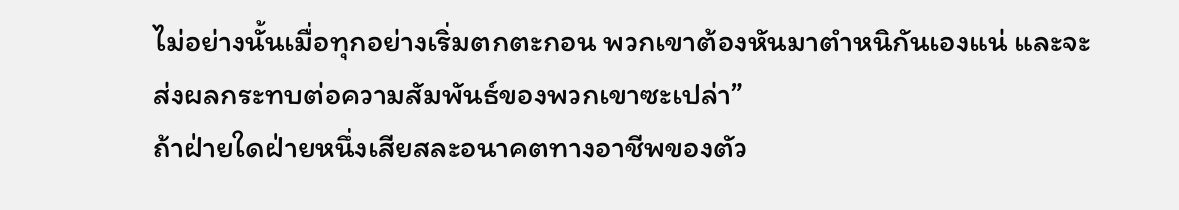ไม่อย่างนั้นเมื่อทุกอย่างเริ่มตกตะกอน พวกเขาต้องหันมาตำหนิกันเองแน่ และจะส่งผลกระทบต่อความสัมพันธ์ของพวกเขาซะเปล่า”
ถ้าฝ่ายใดฝ่ายหนึ่งเสียสละอนาคตทางอาชีพของตัว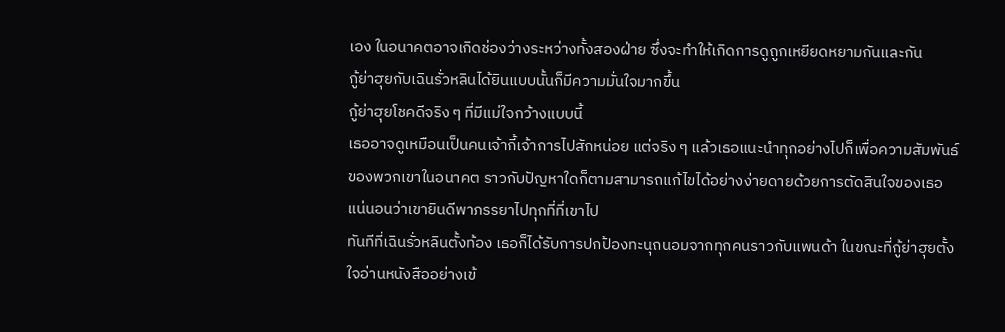เอง ในอนาคตอาจเกิดช่องว่างระหว่างทั้งสองฝ่าย ซึ่งจะทำให้เกิดการดูถูกเหยียดหยามกันและกัน
กู้ย่าฮุยกับเฉินรั่วหลินได้ยินแบบนั้นก็มีความมั่นใจมากขึ้น
กู้ย่าฮุยโชคดีจริง ๆ ที่มีแม่ใจกว้างแบบนี้
เธออาจดูเหมือนเป็นคนเจ้ากี้เจ้าการไปสักหน่อย แต่จริง ๆ แล้วเธอแนะนำทุกอย่างไปก็เพื่อความสัมพันธ์ของพวกเขาในอนาคต ราวกับปัญหาใดก็ตามสามารถแก้ไขได้อย่างง่ายดายด้วยการตัดสินใจของเธอ
แน่นอนว่าเขายินดีพาภรรยาไปทุกที่ที่เขาไป
ทันทีที่เฉินรั่วหลินตั้งท้อง เธอก็ได้รับการปกป้องทะนุถนอมจากทุกคนราวกับแพนด้า ในขณะที่กู้ย่าฮุยตั้งใจอ่านหนังสืออย่างเข้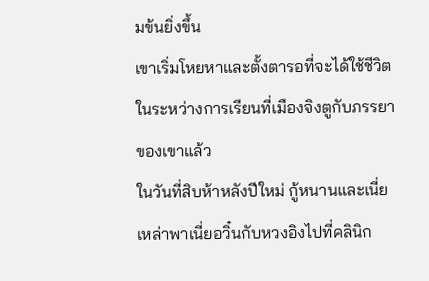มข้นยิ่งขึ้น
เขาเริ่มโหยหาและตั้งตารอที่จะได้ใช้ชีวิตในระหว่างการเรียนที่เมืองจิงตูกับภรรยาของเขาแล้ว
ในวันที่สิบห้าหลังปีใหม่ กู้หนานและเนี่ยเหล่าพาเนี่ยอวิ๋นกับหวงอิงไปที่คลินิก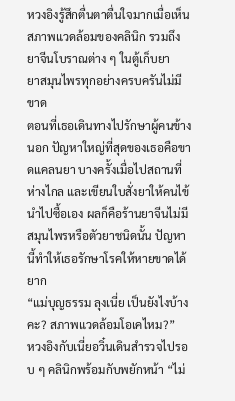หวงอิงรู้สึกตื่นตาตื่นใจมากเมื่อเห็นสภาพแวดล้อมของคลินิก รวมถึงยาจีนโบราณต่าง ๆ ในตู้เก็บยา
ยาสมุนไพรทุกอย่างครบครันไม่มีขาด
ตอนที่เธอเดินทางไปรักษาผู้คนข้างนอก ปัญหาใหญ่ที่สุดของเธอคือขาดแคลนยา บางครั้งเมื่อไปสถานที่ห่างไกล และเขียนใบสั่งยาให้คนไข้นำไปซื้อเอง ผลก็คือร้านยาจีนไม่มีสมุนไพรหรือตัวยาชนิดนั้น ปัญหานี้ทำให้เธอรักษาโรคให้หายขาดได้ยาก
“แม่บุญธรรม ลุงเนี่ย เป็นยังไงบ้างคะ? สภาพแวดล้อมโอเคไหม?”
หวงอิงกับเนี่ยอวิ๋นเดินสำรวจไปรอบ ๆ คลินิกพร้อมกับพยักหน้า “ไม่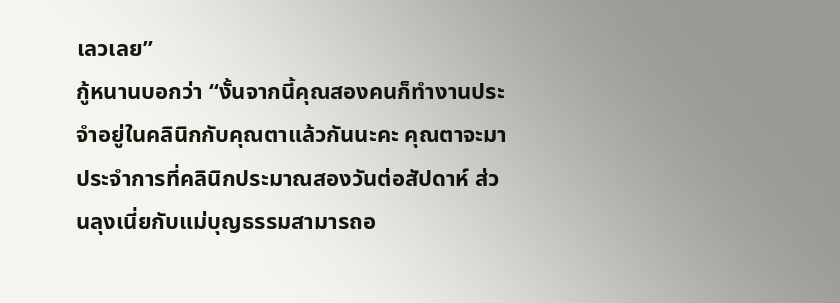เลวเลย”
กู้หนานบอกว่า “งั้นจากนี้คุณสองคนก็ทำงานประจำอยู่ในคลินิกกับคุณตาแล้วกันนะคะ คุณตาจะมาประจำการที่คลินิกประมาณสองวันต่อสัปดาห์ ส่วนลุงเนี่ยกับแม่บุญธรรมสามารถอ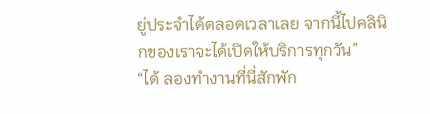ยู่ประจำได้ตลอดเวลาเลย จากนี้ไปคลินิกของเราจะได้เปิดให้บริการทุกวัน”
“ได้ ลองทำงานที่นี่สักพัก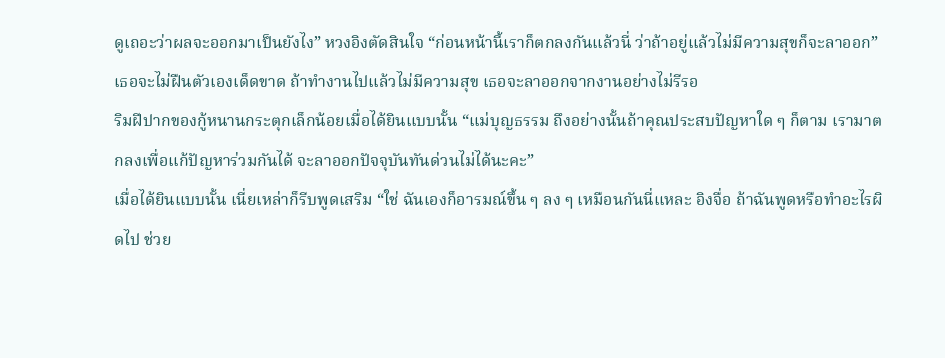ดูเถอะว่าผลจะออกมาเป็นยังไง” หวงอิงตัดสินใจ “ก่อนหน้านี้เราก็ตกลงกันแล้วนี่ ว่าถ้าอยู่แล้วไม่มีความสุขก็จะลาออก”
เธอจะไม่ฝืนตัวเองเด็ดขาด ถ้าทำงานไปแล้วไม่มีความสุข เธอจะลาออกจากงานอย่างไม่รีรอ
ริมฝีปากของกู้หนานกระตุกเล็กน้อยเมื่อได้ยินแบบนั้น “แม่บุญธรรม ถึงอย่างนั้นถ้าคุณประสบปัญหาใด ๆ ก็ตาม เรามาตกลงเพื่อแก้ปัญหาร่วมกันได้ จะลาออกปัจจุบันทันด่วนไม่ได้นะคะ”
เมื่อได้ยินแบบนั้น เนี่ยเหล่าก็รีบพูดเสริม “ใช่ ฉันเองก็อารมณ์ขึ้น ๆ ลง ๆ เหมือนกันนี่แหละ อิงจื่อ ถ้าฉันพูดหรือทำอะไรผิดไป ช่วย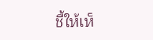ชี้ให้เห็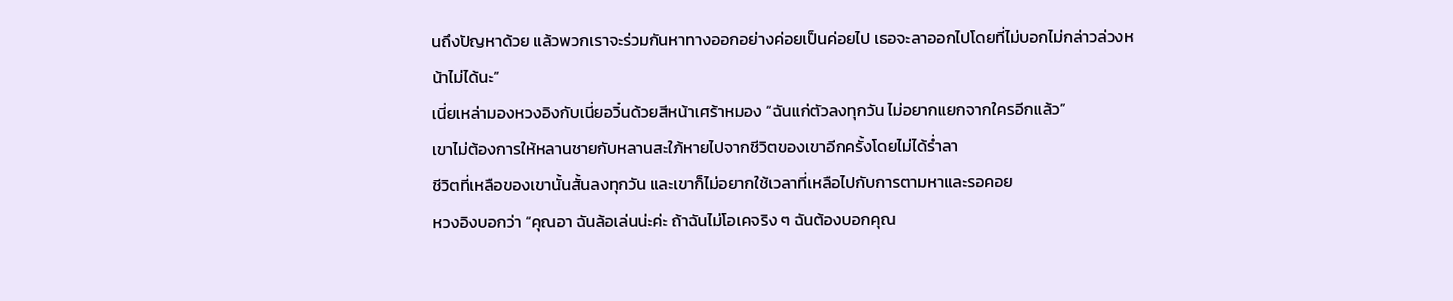นถึงปัญหาด้วย แล้วพวกเราจะร่วมกันหาทางออกอย่างค่อยเป็นค่อยไป เธอจะลาออกไปโดยที่ไม่บอกไม่กล่าวล่วงหน้าไม่ได้นะ”
เนี่ยเหล่ามองหวงอิงกับเนี่ยอวิ๋นด้วยสีหน้าเศร้าหมอง “ฉันแก่ตัวลงทุกวัน ไม่อยากแยกจากใครอีกแล้ว”
เขาไม่ต้องการให้หลานชายกับหลานสะใภ้หายไปจากชีวิตของเขาอีกครั้งโดยไม่ได้ร่ำลา
ชีวิตที่เหลือของเขานั้นสั้นลงทุกวัน และเขาก็ไม่อยากใช้เวลาที่เหลือไปกับการตามหาและรอคอย
หวงอิงบอกว่า “คุณอา ฉันล้อเล่นน่ะค่ะ ถ้าฉันไม่โอเคจริง ๆ ฉันต้องบอกคุณ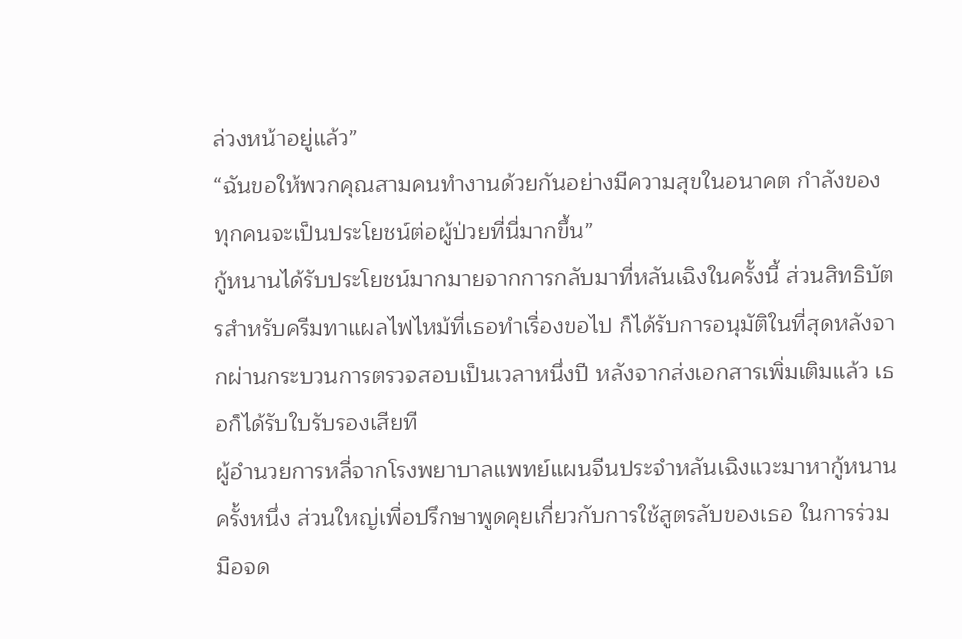ล่วงหน้าอยู่แล้ว”
“ฉันขอให้พวกคุณสามคนทำงานด้วยกันอย่างมีความสุขในอนาคต กำลังของทุกคนจะเป็นประโยชน์ต่อผู้ป่วยที่นี่มากขึ้น”
กู้หนานได้รับประโยชน์มากมายจากการกลับมาที่หลันเฉิงในครั้งนี้ ส่วนสิทธิบัตรสำหรับครีมทาแผลไฟไหม้ที่เธอทำเรื่องขอไป ก็ได้รับการอนุมัติในที่สุดหลังจากผ่านกระบวนการตรวจสอบเป็นเวลาหนึ่งปี หลังจากส่งเอกสารเพิ่มเติมแล้ว เธอก็ได้รับใบรับรองเสียที
ผู้อำนวยการหลี่จากโรงพยาบาลแพทย์แผนจีนประจำหลันเฉิงแวะมาหากู้หนานครั้งหนึ่ง ส่วนใหญ่เพื่อปรึกษาพูดคุยเกี่ยวกับการใช้สูตรลับของเธอ ในการร่วมมือจด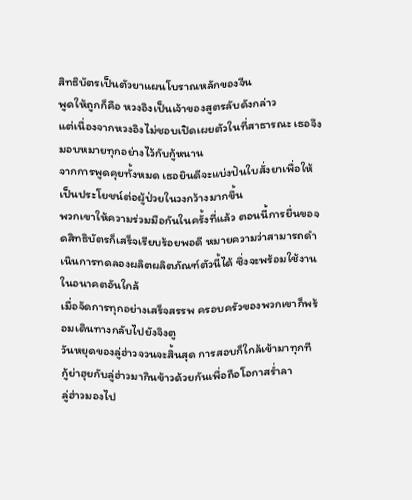สิทธิบัตรเป็นตัวยาแผนโบราณหลักของจีน
พูดให้ถูกก็คือ หวงอิงเป็นเจ้าของสูตรลับดังกล่าว
แต่เนื่องจากหวงอิงไม่ชอบเปิดเผยตัวในที่สาธารณะ เธอจึงมอบหมายทุกอย่างไว้กับกู้หนาน
จากการพูดคุยทั้งหมด เธอยินดีจะแบ่งปันใบสั่งยาเพื่อให้เป็นประโยชน์ต่อผู้ป่วยในวงกว้างมากขึ้น
พวกเขาให้ความร่วมมือกันในครั้งที่แล้ว ตอนนี้การยื่นขอจดสิทธิบัตรก็เสร็จเรียบร้อยพอดี หมายความว่าสามารถดำเนินการทดลองผลิตผลิตภัณฑ์ตัวนี้ได้ ซึ่งจะพร้อมใช้งานในอนาคตอันใกล้
เมื่อจัดการทุกอย่างเสร็จสรรพ ครอบครัวของพวกเขาก็พร้อมเดินทางกลับไปยังจิงตู
วันหยุดของลู่ฮ่าวจวนจะสิ้นสุด การสอบก็ใกล้เข้ามาทุกที
กู้ย่าฮุยกับลู่ฮ่าวมากินข้าวด้วยกันเพื่อถือโอกาสร่ำลา
ลู่ฮ่าวมองไป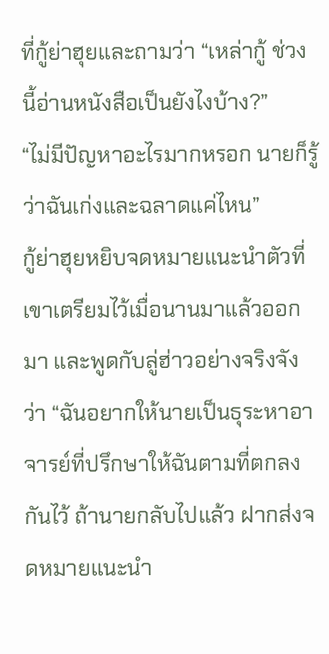ที่กู้ย่าฮุยและถามว่า “เหล่ากู้ ช่วงนี้อ่านหนังสือเป็นยังไงบ้าง?”
“ไม่มีปัญหาอะไรมากหรอก นายก็รู้ว่าฉันเก่งและฉลาดแค่ไหน”
กู้ย่าฮุยหยิบจดหมายแนะนำตัวที่เขาเตรียมไว้เมื่อนานมาแล้วออกมา และพูดกับลู่ฮ่าวอย่างจริงจังว่า “ฉันอยากให้นายเป็นธุระหาอาจารย์ที่ปรึกษาให้ฉันตามที่ตกลงกันไว้ ถ้านายกลับไปแล้ว ฝากส่งจดหมายแนะนำ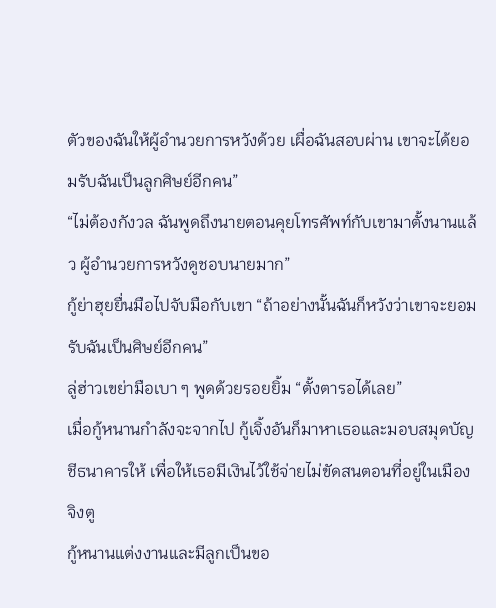ตัวของฉันให้ผู้อำนวยการหวังด้วย เผื่อฉันสอบผ่าน เขาจะได้ยอมรับฉันเป็นลูกศิษย์อีกคน”
“ไม่ต้องกังวล ฉันพูดถึงนายตอนคุยโทรศัพท์กับเขามาตั้งนานแล้ว ผู้อำนวยการหวังดูชอบนายมาก”
กู้ย่าฮุยยื่นมือไปจับมือกับเขา “ถ้าอย่างนั้นฉันก็หวังว่าเขาจะยอมรับฉันเป็นศิษย์อีกคน”
ลู่ฮ่าวเขย่ามือเบา ๆ พูดด้วยรอยยิ้ม “ตั้งตารอได้เลย”
เมื่อกู้หนานกำลังจะจากไป กู้เจิ้งอันก็มาหาเธอและมอบสมุดบัญชีธนาคารให้ เพื่อให้เธอมีเงินไว้ใช้จ่ายไม่ขัดสนตอนที่อยู่ในเมืองจิงตู
กู้หนานแต่งงานและมีลูกเป็นขอ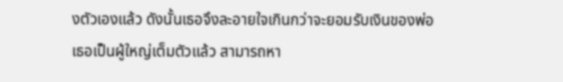งตัวเองแล้ว ดังนั้นเธอจึงละอายใจเกินกว่าจะยอมรับเงินของพ่อ
เธอเป็นผู้ใหญ่เต็มตัวแล้ว สามารถหา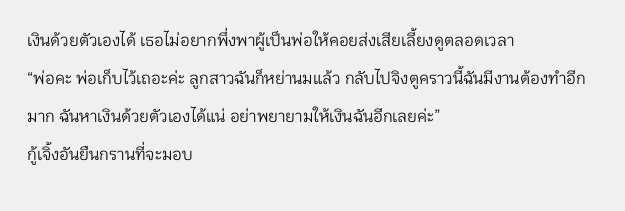เงินด้วยตัวเองได้ เธอไม่อยากพึ่งพาผู้เป็นพ่อให้คอยส่งเสียเลี้ยงดูตลอดเวลา
“พ่อคะ พ่อเก็บไว้เถอะค่ะ ลูกสาวฉันก็หย่านมแล้ว กลับไปจิงตูคราวนี้ฉันมีงานต้องทำอีกมาก ฉันหาเงินด้วยตัวเองได้แน่ อย่าพยายามให้เงินฉันอีกเลยค่ะ”
กู้เจิ้งอันยืนกรานที่จะมอบ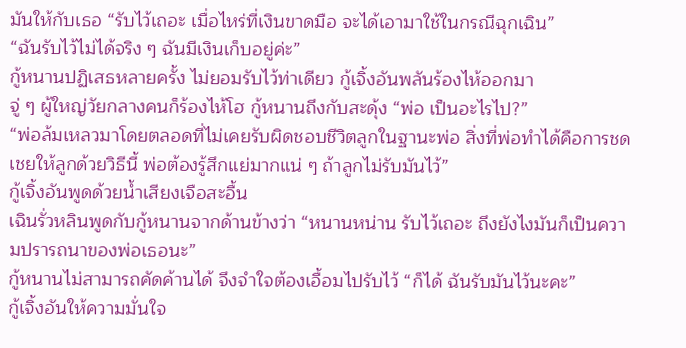มันให้กับเธอ “รับไว้เถอะ เมื่อไหร่ที่เงินขาดมือ จะได้เอามาใช้ในกรณีฉุกเฉิน”
“ฉันรับไว้ไม่ได้จริง ๆ ฉันมีเงินเก็บอยู่ค่ะ”
กู้หนานปฏิเสธหลายครั้ง ไม่ยอมรับไว้ท่าเดียว กู้เจิ้งอันพลันร้องไห้ออกมา
จู่ ๆ ผู้ใหญ่วัยกลางคนก็ร้องไห้โฮ กู้หนานถึงกับสะดุ้ง “พ่อ เป็นอะไรไป?”
“พ่อล้มเหลวมาโดยตลอดที่ไม่เคยรับผิดชอบชีวิตลูกในฐานะพ่อ สิ่งที่พ่อทำได้คือการชดเชยให้ลูกด้วยวิธีนี้ พ่อต้องรู้สึกแย่มากแน่ ๆ ถ้าลูกไม่รับมันไว้”
กู้เจิ้งอันพูดด้วยน้ำเสียงเจือสะอื้น
เฉินรั่วหลินพูดกับกู้หนานจากด้านข้างว่า “หนานหน่าน รับไว้เถอะ ถึงยังไงมันก็เป็นความปรารถนาของพ่อเธอนะ”
กู้หนานไม่สามารถคัดค้านได้ จึงจำใจต้องเอื้อมไปรับไว้ “ก็ได้ ฉันรับมันไว้นะคะ”
กู้เจิ้งอันให้ความมั่นใจ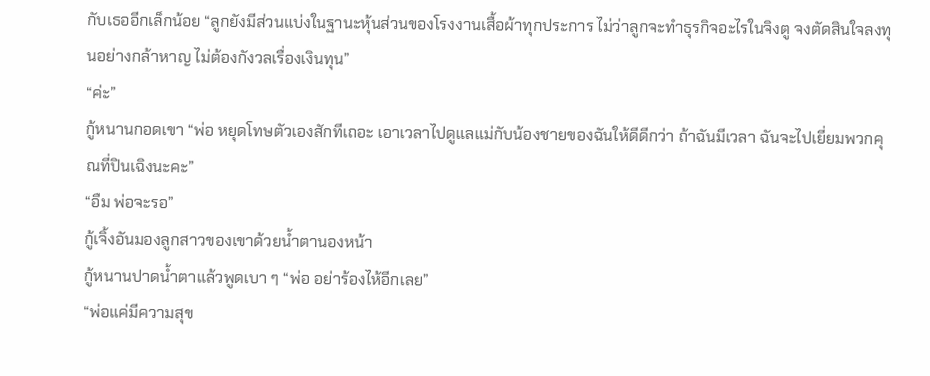กับเธออีกเล็กน้อย “ลูกยังมีส่วนแบ่งในฐานะหุ้นส่วนของโรงงานเสื้อผ้าทุกประการ ไม่ว่าลูกจะทำธุรกิจอะไรในจิงตู จงตัดสินใจลงทุนอย่างกล้าหาญ ไม่ต้องกังวลเรื่องเงินทุน”
“ค่ะ”
กู้หนานกอดเขา “พ่อ หยุดโทษตัวเองสักทีเถอะ เอาเวลาไปดูแลแม่กับน้องชายของฉันให้ดีดีกว่า ถ้าฉันมีเวลา ฉันจะไปเยี่ยมพวกคุณที่ปินเฉิงนะคะ”
“อืม พ่อจะรอ”
กู้เจิ้งอันมองลูกสาวของเขาด้วยน้ำตานองหน้า
กู้หนานปาดน้ำตาแล้วพูดเบา ๆ “พ่อ อย่าร้องไห้อีกเลย”
“พ่อแค่มีความสุข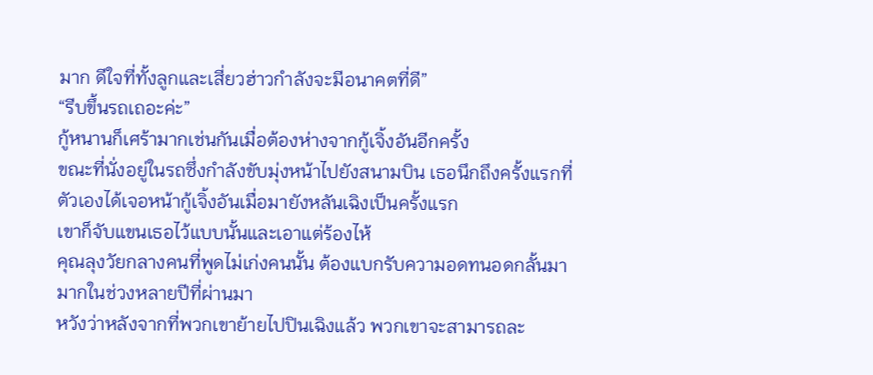มาก ดีใจที่ทั้งลูกและเสี่ยวฮ่าวกำลังจะมีอนาคตที่ดี”
“รีบขึ้นรถเถอะค่ะ”
กู้หนานก็เศร้ามากเช่นกันเมื่อต้องห่างจากกู้เจิ้งอันอีกครั้ง
ขณะที่นั่งอยู่ในรถซึ่งกำลังขับมุ่งหน้าไปยังสนามบิน เธอนึกถึงครั้งแรกที่ตัวเองได้เจอหน้ากู้เจิ้งอันเมื่อมายังหลันเฉิงเป็นครั้งแรก
เขาก็จับแขนเธอไว้แบบนั้นและเอาแต่ร้องไห้
คุณลุงวัยกลางคนที่พูดไม่เก่งคนนั้น ต้องแบกรับความอดทนอดกลั้นมามากในช่วงหลายปีที่ผ่านมา
หวังว่าหลังจากที่พวกเขาย้ายไปปินเฉิงแล้ว พวกเขาจะสามารถละ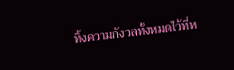ทิ้งความกังวลทั้งหมดไว้ที่ห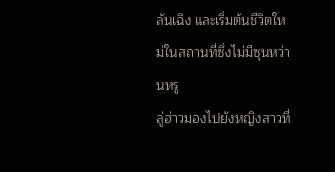ลันเฉิง และเริ่มต้นชีวิตใหม่ในสถานที่ซึ่งไม่มีซุนหว่านหรู
ลู่ฮ่าวมองไปยังหญิงสาวที่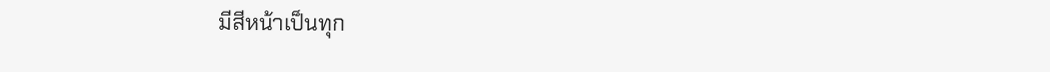มีสีหน้าเป็นทุก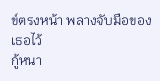ข์ตรงหน้า พลางจับมือของเธอไว้
กู้หนา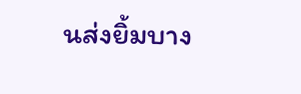นส่งยิ้มบาง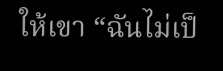ให้เขา “ฉันไม่เป็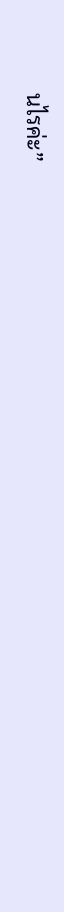นไรค่ะ”